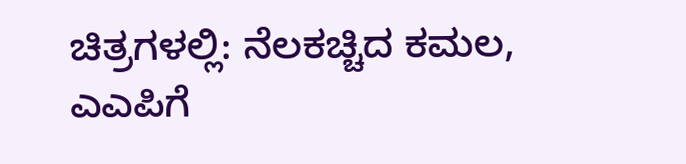ಚಿತ್ರಗಳಲ್ಲಿ: ನೆಲಕಚ್ಚಿದ ಕಮಲ, ಎಎಪಿಗೆ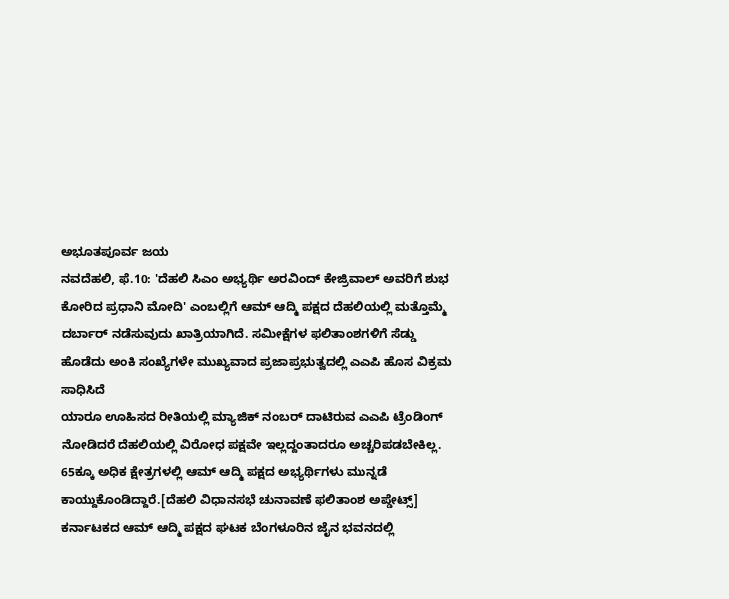ಅಭೂತಪೂರ್ವ ಜಯ
ನವದೆಹಲಿ, ಫೆ.10: 'ದೆಹಲಿ ಸಿಎಂ ಅಭ್ಯರ್ಥಿ ಅರವಿಂದ್ ಕೇಜ್ರಿವಾಲ್ ಅವರಿಗೆ ಶುಭ ಕೋರಿದ ಪ್ರಧಾನಿ ಮೋದಿ' ಎಂಬಲ್ಲಿಗೆ ಆಮ್ ಆದ್ಮಿ ಪಕ್ಷದ ದೆಹಲಿಯಲ್ಲಿ ಮತ್ತೊಮ್ಮೆ ದರ್ಬಾರ್ ನಡೆಸುವುದು ಖಾತ್ರಿಯಾಗಿದೆ. ಸಮೀಕ್ಷೆಗಳ ಫಲಿತಾಂಶಗಳಿಗೆ ಸೆಡ್ಡು ಹೊಡೆದು ಅಂಕಿ ಸಂಖ್ಯೆಗಳೇ ಮುಖ್ಯವಾದ ಪ್ರಜಾಪ್ರಭುತ್ವದಲ್ಲಿ ಎಎಪಿ ಹೊಸ ವಿಕ್ರಮ ಸಾಧಿಸಿದೆ
ಯಾರೂ ಊಹಿಸದ ರೀತಿಯಲ್ಲಿ ಮ್ಯಾಜಿಕ್ ನಂಬರ್ ದಾಟಿರುವ ಎಎಪಿ ಟ್ರೆಂಡಿಂಗ್ ನೋಡಿದರೆ ದೆಹಲಿಯಲ್ಲಿ ವಿರೋಧ ಪಕ್ಷವೇ ಇಲ್ಲದ್ದಂತಾದರೂ ಅಚ್ಚರಿಪಡಬೇಕಿಲ್ಲ. 65ಕ್ಕೂ ಅಧಿಕ ಕ್ಷೇತ್ರಗಳಲ್ಲಿ ಆಮ್ ಆದ್ಮಿ ಪಕ್ಷದ ಅಭ್ಯರ್ಥಿಗಳು ಮುನ್ನಡೆ ಕಾಯ್ದುಕೊಂಡಿದ್ದಾರೆ.[ದೆಹಲಿ ವಿಧಾನಸಭೆ ಚುನಾವಣೆ ಫಲಿತಾಂಶ ಅಪ್ಡೇಟ್ಸ್]
ಕರ್ನಾಟಕದ ಆಮ್ ಆದ್ಮಿ ಪಕ್ಷದ ಘಟಕ ಬೆಂಗಳೂರಿನ ಜೈನ ಭವನದಲ್ಲಿ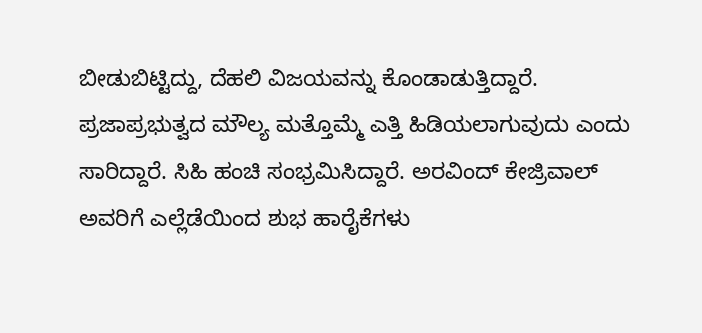ಬೀಡುಬಿಟ್ಟಿದ್ದು, ದೆಹಲಿ ವಿಜಯವನ್ನು ಕೊಂಡಾಡುತ್ತಿದ್ದಾರೆ. ಪ್ರಜಾಪ್ರಭುತ್ವದ ಮೌಲ್ಯ ಮತ್ತೊಮ್ಮೆ ಎತ್ತಿ ಹಿಡಿಯಲಾಗುವುದು ಎಂದು ಸಾರಿದ್ದಾರೆ. ಸಿಹಿ ಹಂಚಿ ಸಂಭ್ರಮಿಸಿದ್ದಾರೆ. ಅರವಿಂದ್ ಕೇಜ್ರಿವಾಲ್ ಅವರಿಗೆ ಎಲ್ಲೆಡೆಯಿಂದ ಶುಭ ಹಾರೈಕೆಗಳು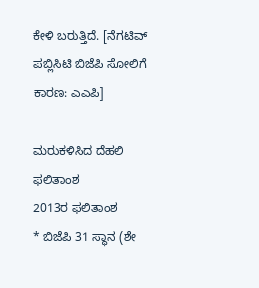ಕೇಳಿ ಬರುತ್ತಿದೆ. [ನೆಗಟಿವ್ ಪಬ್ಲಿಸಿಟಿ ಬಿಜೆಪಿ ಸೋಲಿಗೆ ಕಾರಣ: ಎಎಪಿ]

ಮರುಕಳಿಸಿದ ದೆಹಲಿ ಫಲಿತಾಂಶ
2013ರ ಫಲಿತಾಂಶ
* ಬಿಜೆಪಿ 31 ಸ್ಥಾನ (ಶೇ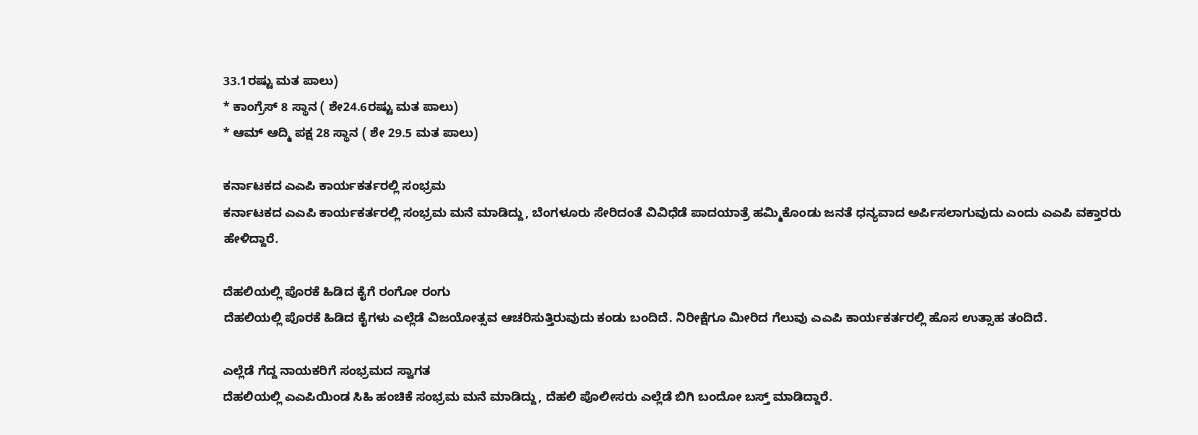33.1ರಷ್ಟು ಮತ ಪಾಲು)
* ಕಾಂಗ್ರೆಸ್ 8 ಸ್ಥಾನ ( ಶೇ24.6ರಷ್ಟು ಮತ ಪಾಲು)
* ಆಮ್ ಆದ್ಮಿ ಪಕ್ಷ 28 ಸ್ಥಾನ ( ಶೇ 29.5 ಮತ ಪಾಲು)

ಕರ್ನಾಟಕದ ಎಎಪಿ ಕಾರ್ಯಕರ್ತರಲ್ಲಿ ಸಂಭ್ರಮ
ಕರ್ನಾಟಕದ ಎಎಪಿ ಕಾರ್ಯಕರ್ತರಲ್ಲಿ ಸಂಭ್ರಮ ಮನೆ ಮಾಡಿದ್ದು, ಬೆಂಗಳೂರು ಸೇರಿದಂತೆ ವಿವಿಧೆಡೆ ಪಾದಯಾತ್ರೆ ಹಮ್ಮಿಕೊಂಡು ಜನತೆ ಧನ್ಯವಾದ ಅರ್ಪಿಸಲಾಗುವುದು ಎಂದು ಎಎಪಿ ವಕ್ತಾರರು ಹೇಳಿದ್ದಾರೆ.

ದೆಹಲಿಯಲ್ಲಿ ಪೊರಕೆ ಹಿಡಿದ ಕೈಗೆ ರಂಗೋ ರಂಗು
ದೆಹಲಿಯಲ್ಲಿ ಪೊರಕೆ ಹಿಡಿದ ಕೈಗಳು ಎಲ್ಲೆಡೆ ವಿಜಯೋತ್ಸವ ಆಚರಿಸುತ್ತಿರುವುದು ಕಂಡು ಬಂದಿದೆ. ನಿರೀಕ್ಷೆಗೂ ಮೀರಿದ ಗೆಲುವು ಎಎಪಿ ಕಾರ್ಯಕರ್ತರಲ್ಲಿ ಹೊಸ ಉತ್ಸಾಹ ತಂದಿದೆ.

ಎಲ್ಲೆಡೆ ಗೆದ್ದ ನಾಯಕರಿಗೆ ಸಂಭ್ರಮದ ಸ್ವಾಗತ
ದೆಹಲಿಯಲ್ಲಿ ಎಎಪಿಯಿಂಡ ಸಿಹಿ ಹಂಚಿಕೆ ಸಂಭ್ರಮ ಮನೆ ಮಾಡಿದ್ದು, ದೆಹಲಿ ಪೊಲೀಸರು ಎಲ್ಲೆಡೆ ಬಿಗಿ ಬಂದೋ ಬಸ್ತ್ ಮಾಡಿದ್ದಾರೆ.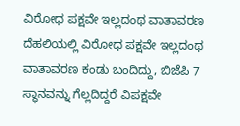ವಿರೋಧ ಪಕ್ಷವೇ ಇಲ್ಲದಂಥ ವಾತಾವರಣ
ದೆಹಲಿಯಲ್ಲಿ ವಿರೋಧ ಪಕ್ಷವೇ ಇಲ್ಲದಂಥ ವಾತಾವರಣ ಕಂಡು ಬಂದಿದ್ದು, ಬಿಜೆಪಿ 7 ಸ್ಥಾನವನ್ನು ಗೆಲ್ಲದಿದ್ದರೆ ವಿಪಕ್ಷವೇ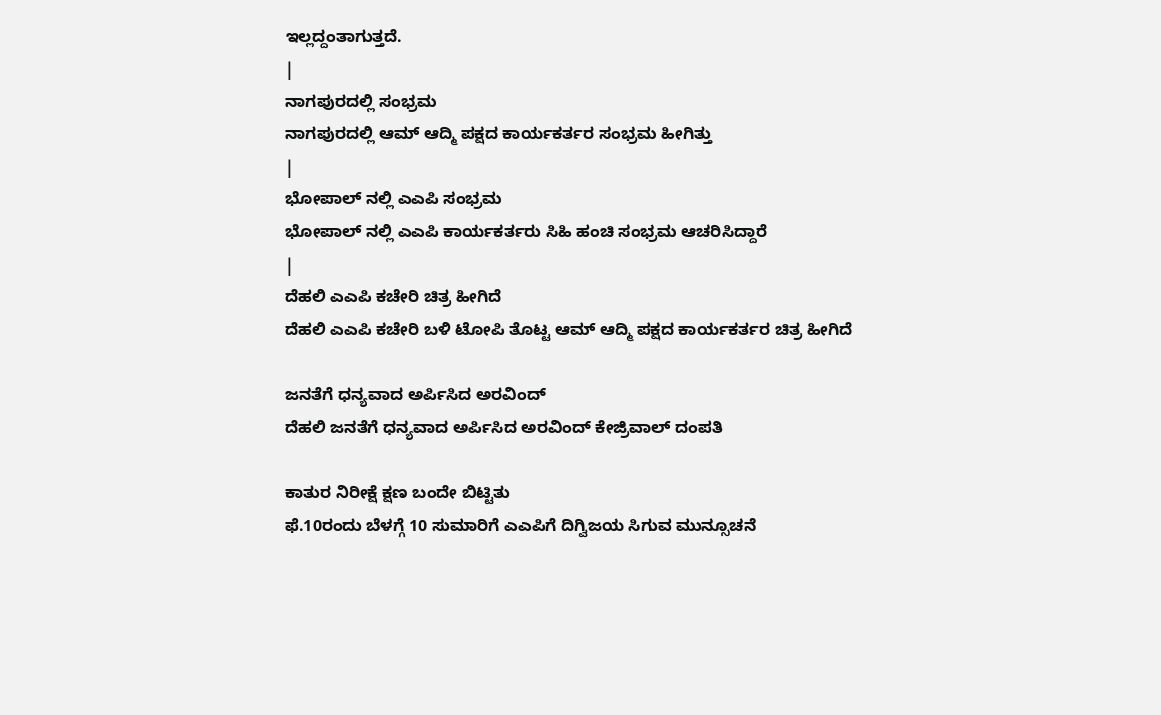ಇಲ್ಲದ್ದಂತಾಗುತ್ತದೆ.
|
ನಾಗಪುರದಲ್ಲಿ ಸಂಭ್ರಮ
ನಾಗಪುರದಲ್ಲಿ ಆಮ್ ಆದ್ಮಿ ಪಕ್ಷದ ಕಾರ್ಯಕರ್ತರ ಸಂಭ್ರಮ ಹೀಗಿತ್ತು
|
ಭೋಪಾಲ್ ನಲ್ಲಿ ಎಎಪಿ ಸಂಭ್ರಮ
ಭೋಪಾಲ್ ನಲ್ಲಿ ಎಎಪಿ ಕಾರ್ಯಕರ್ತರು ಸಿಹಿ ಹಂಚಿ ಸಂಭ್ರಮ ಆಚರಿಸಿದ್ದಾರೆ
|
ದೆಹಲಿ ಎಎಪಿ ಕಚೇರಿ ಚಿತ್ರ ಹೀಗಿದೆ
ದೆಹಲಿ ಎಎಪಿ ಕಚೇರಿ ಬಳಿ ಟೋಪಿ ತೊಟ್ಟ ಆಮ್ ಆದ್ಮಿ ಪಕ್ಷದ ಕಾರ್ಯಕರ್ತರ ಚಿತ್ರ ಹೀಗಿದೆ

ಜನತೆಗೆ ಧನ್ಯವಾದ ಅರ್ಪಿಸಿದ ಅರವಿಂದ್
ದೆಹಲಿ ಜನತೆಗೆ ಧನ್ಯವಾದ ಅರ್ಪಿಸಿದ ಅರವಿಂದ್ ಕೇಜ್ರಿವಾಲ್ ದಂಪತಿ

ಕಾತುರ ನಿರೀಕ್ಷೆ ಕ್ಷಣ ಬಂದೇ ಬಿಟ್ಟಿತು
ಫೆ.10ರಂದು ಬೆಳಗ್ಗೆ 10 ಸುಮಾರಿಗೆ ಎಎಪಿಗೆ ದಿಗ್ವಿಜಯ ಸಿಗುವ ಮುನ್ಸೂಚನೆ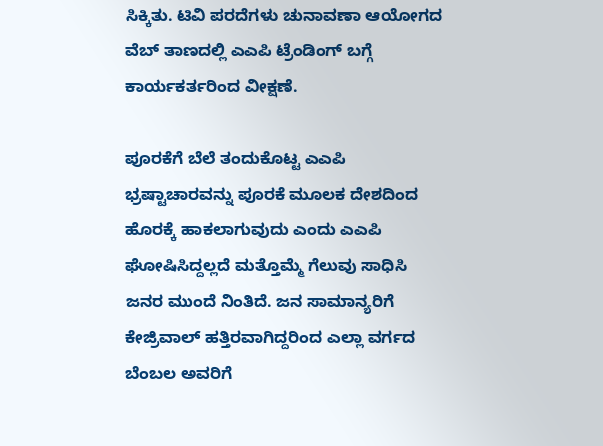ಸಿಕ್ಕಿತು. ಟಿವಿ ಪರದೆಗಳು ಚುನಾವಣಾ ಆಯೋಗದ ವೆಬ್ ತಾಣದಲ್ಲಿ ಎಎಪಿ ಟ್ರೆಂಡಿಂಗ್ ಬಗ್ಗೆ ಕಾರ್ಯಕರ್ತರಿಂದ ವೀಕ್ಷಣೆ.

ಪೂರಕೆಗೆ ಬೆಲೆ ತಂದುಕೊಟ್ಟ ಎಎಪಿ
ಭ್ರಷ್ಟಾಚಾರವನ್ನು ಪೂರಕೆ ಮೂಲಕ ದೇಶದಿಂದ ಹೊರಕ್ಕೆ ಹಾಕಲಾಗುವುದು ಎಂದು ಎಎಪಿ ಘೋಷಿಸಿದ್ದಲ್ಲದೆ ಮತ್ತೊಮ್ಮೆ ಗೆಲುವು ಸಾಧಿಸಿ ಜನರ ಮುಂದೆ ನಿಂತಿದೆ. ಜನ ಸಾಮಾನ್ಯರಿಗೆ ಕೇಜ್ರಿವಾಲ್ ಹತ್ತಿರವಾಗಿದ್ದರಿಂದ ಎಲ್ಲಾ ವರ್ಗದ ಬೆಂಬಲ ಅವರಿಗೆ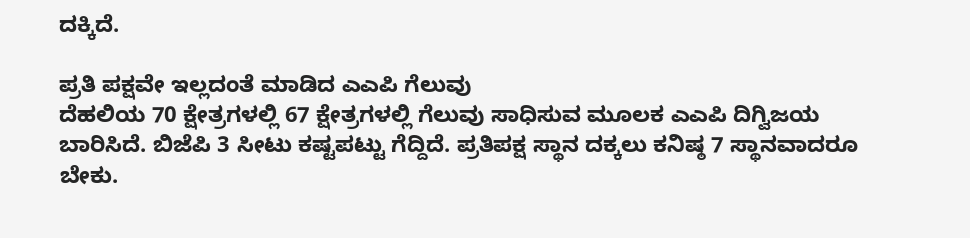ದಕ್ಕಿದೆ.

ಪ್ರತಿ ಪಕ್ಷವೇ ಇಲ್ಲದಂತೆ ಮಾಡಿದ ಎಎಪಿ ಗೆಲುವು
ದೆಹಲಿಯ 70 ಕ್ಷೇತ್ರಗಳಲ್ಲಿ 67 ಕ್ಷೇತ್ರಗಳಲ್ಲಿ ಗೆಲುವು ಸಾಧಿಸುವ ಮೂಲಕ ಎಎಪಿ ದಿಗ್ವಿಜಯ ಬಾರಿಸಿದೆ. ಬಿಜೆಪಿ 3 ಸೀಟು ಕಷ್ಟಪಟ್ಟು ಗೆದ್ದಿದೆ. ಪ್ರತಿಪಕ್ಷ ಸ್ಥಾನ ದಕ್ಕಲು ಕನಿಷ್ಠ 7 ಸ್ಥಾನವಾದರೂ ಬೇಕು.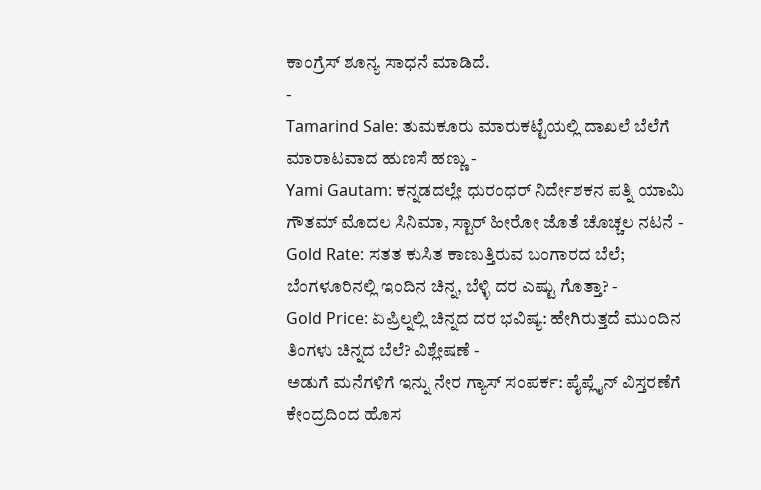ಕಾಂಗ್ರೆಸ್ ಶೂನ್ಯ ಸಾಧನೆ ಮಾಡಿದೆ.
-
Tamarind Sale: ತುಮಕೂರು ಮಾರುಕಟ್ಟೆಯಲ್ಲಿ ದಾಖಲೆ ಬೆಲೆಗೆ ಮಾರಾಟವಾದ ಹುಣಸೆ ಹಣ್ಣು -
Yami Gautam: ಕನ್ನಡದಲ್ಲೇ ಧುರಂಧರ್ ನಿರ್ದೇಶಕನ ಪತ್ನಿ ಯಾಮಿ ಗೌತಮ್ ಮೊದಲ ಸಿನಿಮಾ, ಸ್ಟಾರ್ ಹೀರೋ ಜೊತೆ ಚೊಚ್ಚಲ ನಟನೆ -
Gold Rate: ಸತತ ಕುಸಿತ ಕಾಣುತ್ತಿರುವ ಬಂಗಾರದ ಬೆಲೆ; ಬೆಂಗಳೂರಿನಲ್ಲಿ ಇಂದಿನ ಚಿನ್ನ, ಬೆಳ್ಳಿ ದರ ಎಷ್ಟು ಗೊತ್ತಾ? -
Gold Price: ಏಪ್ರಿಲ್ನಲ್ಲಿ ಚಿನ್ನದ ದರ ಭವಿಷ್ಯ: ಹೇಗಿರುತ್ತದೆ ಮುಂದಿನ ತಿಂಗಳು ಚಿನ್ನದ ಬೆಲೆ? ವಿಶ್ಲೇಷಣೆ -
ಅಡುಗೆ ಮನೆಗಳಿಗೆ ಇನ್ನು ನೇರ ಗ್ಯಾಸ್ ಸಂಪರ್ಕ: ಪೈಪ್ಲೈನ್ ವಿಸ್ತರಣೆಗೆ ಕೇಂದ್ರದಿಂದ ಹೊಸ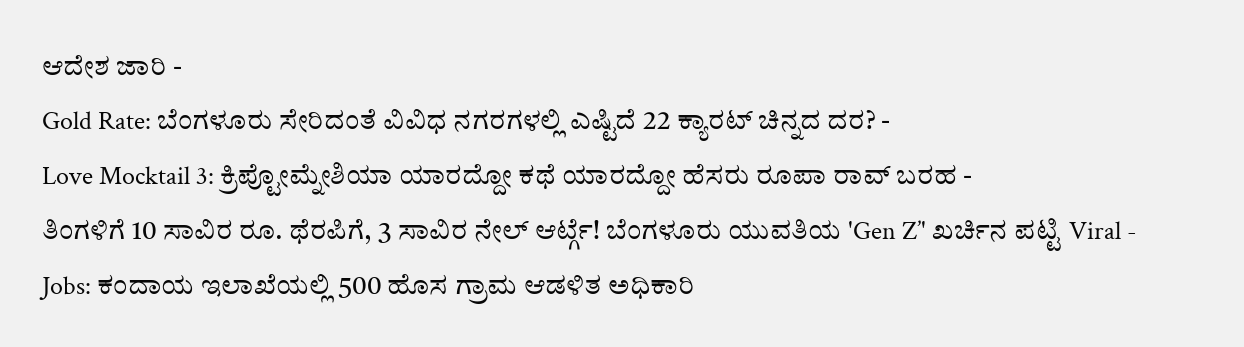ಆದೇಶ ಜಾರಿ -
Gold Rate: ಬೆಂಗಳೂರು ಸೇರಿದಂತೆ ವಿವಿಧ ನಗರಗಳಲ್ಲಿ ಎಷ್ಟಿದೆ 22 ಕ್ಯಾರಟ್ ಚಿನ್ನದ ದರ? -
Love Mocktail 3: ಕ್ರಿಪ್ಟೋಮ್ನೇಶಿಯಾ ಯಾರದ್ದೋ ಕಥೆ ಯಾರದ್ದೋ ಹೆಸರು ರೂಪಾ ರಾವ್ ಬರಹ -
ತಿಂಗಳಿಗೆ 10 ಸಾವಿರ ರೂ. ಥೆರಪಿಗೆ, 3 ಸಾವಿರ ನೇಲ್ ಆರ್ಟ್ಗೆ! ಬೆಂಗಳೂರು ಯುವತಿಯ 'Gen Z’' ಖರ್ಚಿನ ಪಟ್ಟಿ Viral -
Jobs: ಕಂದಾಯ ಇಲಾಖೆಯಲ್ಲಿ 500 ಹೊಸ ಗ್ರಾಮ ಆಡಳಿತ ಅಧಿಕಾರಿ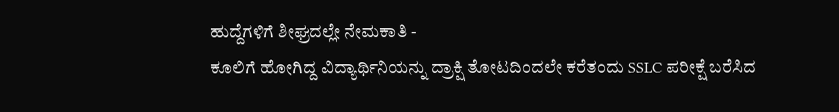ಹುದ್ದೆಗಳಿಗೆ ಶೀಘ್ರದಲ್ಲೇ ನೇಮಕಾತಿ -
ಕೂಲಿಗೆ ಹೋಗಿದ್ದ ವಿದ್ಯಾರ್ಥಿನಿಯನ್ನು ದ್ರಾಕ್ಷಿ ತೋಟದಿಂದಲೇ ಕರೆತಂದು SSLC ಪರೀಕ್ಷೆ ಬರೆಸಿದ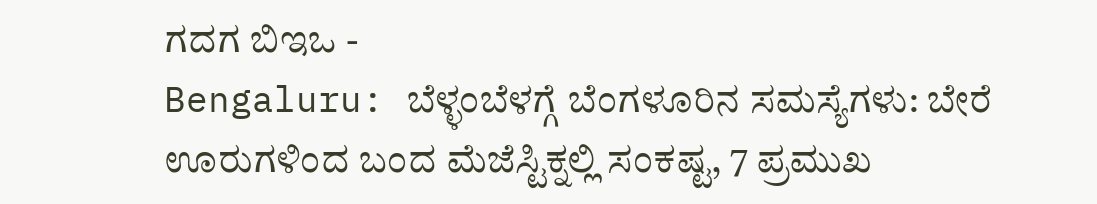ಗದಗ ಬಿಇಒ -
Bengaluru: ಬೆಳ್ಳಂಬೆಳಗ್ಗೆ ಬೆಂಗಳೂರಿನ ಸಮಸ್ಯೆಗಳು: ಬೇರೆ ಊರುಗಳಿಂದ ಬಂದ ಮೆಜೆಸ್ಟಿಕ್ನಲ್ಲಿ ಸಂಕಷ್ಟ, 7 ಪ್ರಮುಖ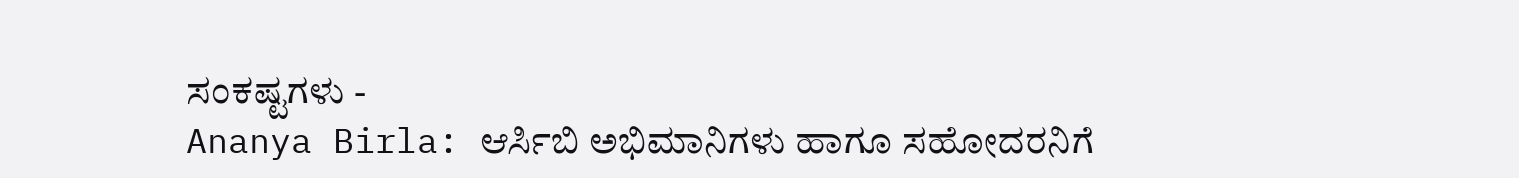ಸಂಕಷ್ಟಗಳು -
Ananya Birla: ಆರ್ಸಿಬಿ ಅಭಿಮಾನಿಗಳು ಹಾಗೂ ಸಹೋದರನಿಗೆ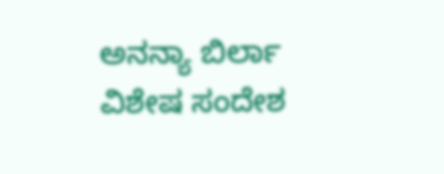ಅನನ್ಯಾ ಬಿರ್ಲಾ ವಿಶೇಷ ಸಂದೇಶ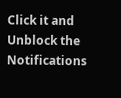Click it and Unblock the Notifications